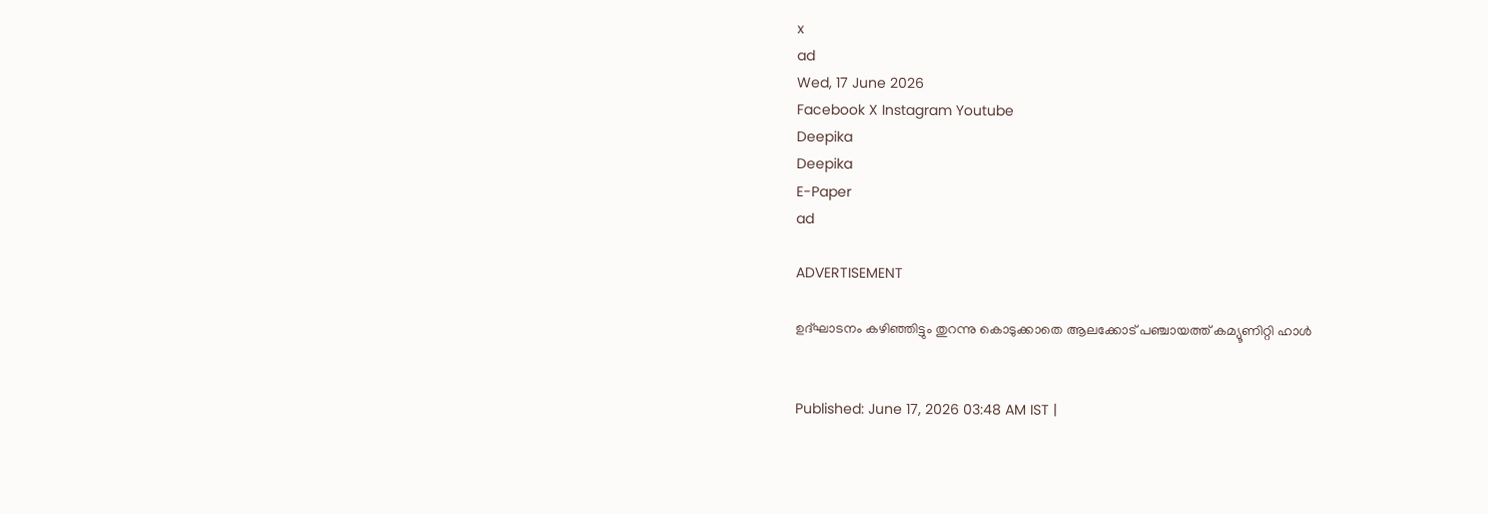x
ad
Wed, 17 June 2026
Facebook X Instagram Youtube
Deepika
Deepika
E-Paper
ad

ADVERTISEMENT

ഉദ്ഘാടനം കഴിഞ്ഞിട്ടും തുറന്നു കൊടുക്കാതെ ആലക്കോട് പഞ്ചായത്ത് കമ്യൂണിറ്റി ഹാൾ


Published: June 17, 2026 03:48 AM IST |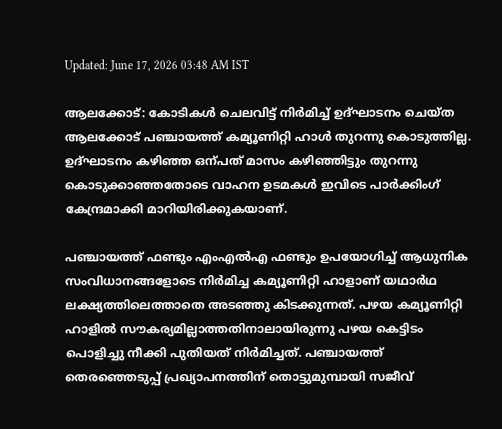Updated: June 17, 2026 03:48 AM IST

ആലക്കോട്: കോടികൾ ചെലവിട്ട് നിർമിച്ച് ഉദ്ഘാടനം ചെയ്ത ആലക്കോട് പഞ്ചായത്ത് കമ്യൂണിറ്റി ഹാൾ തുറന്നു കൊടുത്തില്ല. ഉദ്ഘാടനം കഴിഞ്ഞ ഒന്പത് മാസം കഴിഞ്ഞിട്ടും തുറന്നു കൊടുക്കാഞ്ഞതോടെ വാഹന ഉടമകൾ ഇവിടെ പാർക്കിംഗ് കേന്ദ്രമാക്കി മാറിയിരിക്കുകയാണ്.

പഞ്ചായത്ത് ഫണ്ടും എംഎൽഎ ഫണ്ടും ഉപയോഗിച്ച് ആധുനിക സംവിധാനങ്ങളോടെ നിർമിച്ച കമ്യൂണിറ്റി ഹാളാണ് യഥാർഥ ലക്ഷ്യത്തിലെത്താതെ അടഞ്ഞു കിടക്കുന്നത്. പഴയ കമ്യൂണിറ്റി ഹാളിൽ സൗകര്യമില്ലാത്തതിനാലായിരുന്നു പഴയ കെട്ടിടം പൊളിച്ചു നീക്കി പുതിയത് നിർമിച്ചത്. പഞ്ചായത്ത് തെരഞ്ഞെടുപ്പ് പ്രഖ്യാപനത്തിന് തൊട്ടുമുമ്പായി സജീവ്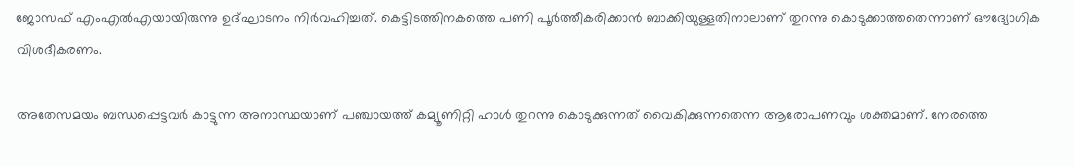ജോസഫ് എംഎൽഎയായിരുന്നു ഉദ്ഘാടനം നിർവഹിച്ചത്. കെട്ടിടത്തിനകത്തെ പണി പൂർത്തീകരിക്കാൻ ബാക്കിയുള്ളതിനാലാണ് തുറന്നു കൊടുക്കാത്തതെന്നാണ് ഔദ്യോഗിക വിശദീകരണം.

അതേസമയം ബന്ധപ്പെട്ടവർ കാട്ടുന്ന അനാസ്ഥയാണ് പഞ്ചായത്ത് കമ്യൂണിറ്റി ഹാൾ തുറന്നു കൊടുക്കുന്നത് വൈകിക്കുന്നതെന്ന ആരോപണവും ശക്തമാണ്. നേരത്തെ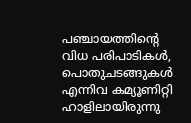പഞ്ചായത്തിന്‍റെ വിധ പരിപാടികൾ, പൊതുചടങ്ങുകൾ എന്നിവ കമ്യൂണിറ്റി ഹാളിലായിരുന്നു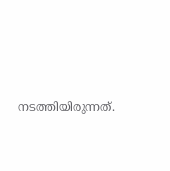നടത്തിയിരുന്നത്.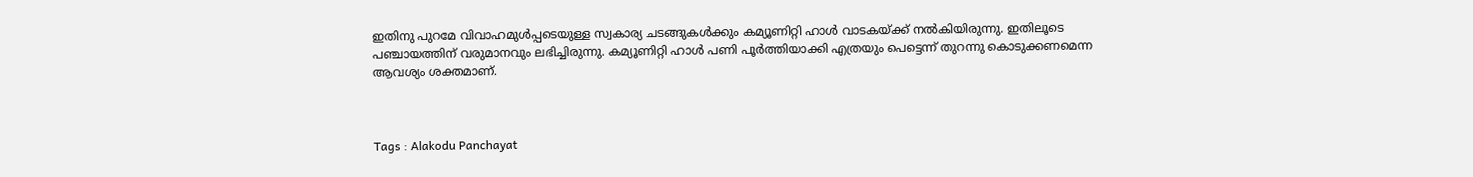ഇതിനു പുറമേ വിവാഹമുൾപ്പടെയുള്ള സ്വകാര്യ ചടങ്ങുകൾക്കും കമ്യൂണിറ്റി ഹാൾ വാടകയ്ക്ക് നൽകിയിരുന്നു. ഇതിലൂടെ പഞ്ചായത്തിന് വരുമാനവും ലഭിച്ചിരുന്നു. കമ്യൂണിറ്റി ഹാൾ പണി പൂർത്തിയാക്കി എത്രയും പെട്ടെന്ന് തുറന്നു കൊടുക്കണമെന്ന ആവശ്യം ശക്തമാണ്.



Tags : Alakodu Panchayat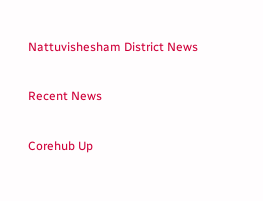Nattuvishesham District News

Recent News

Corehub Up